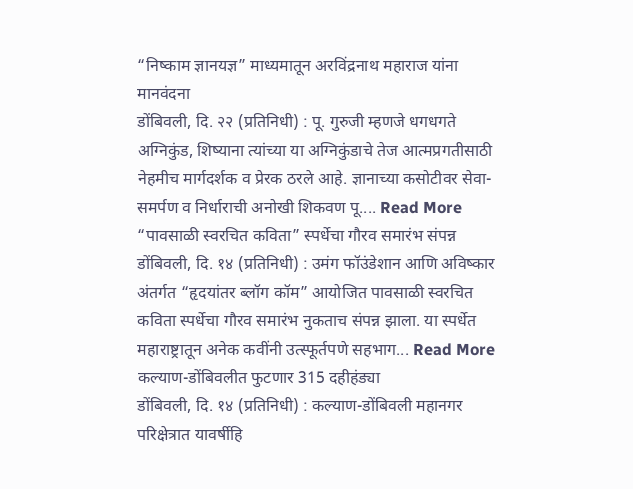“निष्काम ज्ञानयज्ञ” माध्यमातून अरविंद्रनाथ महाराज यांना मानवंदना
डोंबिवली, दि. २२ (प्रतिनिधी) : पू. गुरुजी म्हणजे धगधगते अग्निकुंड, शिष्याना त्यांच्या या अग्निकुंडाचे तेज आत्मप्रगतीसाठी नेहमीच मार्गदर्शक व प्रेरक ठरले आहे. ज्ञानाच्या कसोटीवर सेवा-समर्पण व निर्धाराची अनोखी शिकवण पू.... Read More
“पावसाळी स्वरचित कविता” स्पर्धेचा गौरव समारंभ संपन्न
डोंबिवली, दि. १४ (प्रतिनिधी) : उमंग फॉउंडेशान आणि अविष्कार अंतर्गत “हृदयांतर ब्लॉग कॉम” आयोजित पावसाळी स्वरचित कविता स्पर्धेचा गौरव समारंभ नुकताच संपन्न झाला. या स्पर्धेत महाराष्ट्रातून अनेक कवींनी उत्स्फूर्तपणे सहभाग... Read More
कल्याण-डोंबिवलीत फुटणार 315 दहीहंड्या
डोंबिवली, दि. १४ (प्रतिनिधी) : कल्याण-डोंबिवली महानगर परिक्षेत्रात यावर्षीहि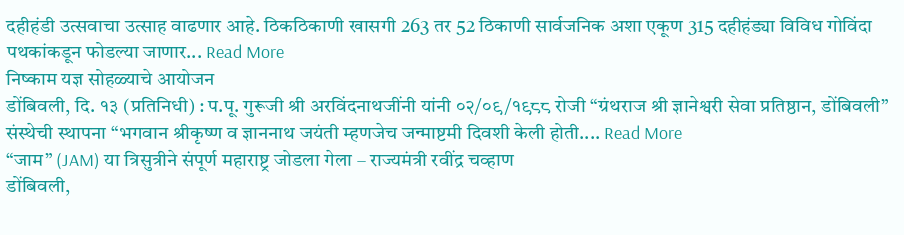दहीहंडी उत्सवाचा उत्साह वाढणार आहे. ठिकठिकाणी खासगी 263 तर 52 ठिकाणी सार्वजनिक अशा एकूण 315 दहीहंड्या विविध गोविंदा पथकांकडून फोडल्या जाणार... Read More
निष्काम यज्ञ सोहळ्याचे आयोजन
डोंबिवली, दि. १३ (प्रतिनिधी) : प.पू. गुरूजी श्री अरविंदनाथजींनी यांनी ०२/०९/१९८८ रोजी “ग्रंथराज श्री ज्ञानेश्वरी सेवा प्रतिष्ठान, डोंबिवली” संस्थेची स्थापना “भगवान श्रीकृष्ण व ज्ञाननाथ जयंती म्हणजेच जन्माष्टमी दिवशी केली होती.... Read More
“जाम” (JAM) या त्रिसुत्रीने संपूर्ण महाराष्ट्र जोडला गेला – राज्यमंत्री रवींद्र चव्हाण
डोंबिवली,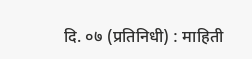दि. ०७ (प्रतिनिधी) : माहिती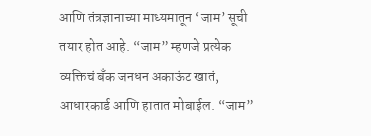आणि तंत्रज्ञानाच्या माध्यमातून ‘जाम’ सूची तयार होत आहे. “जाम” म्हणजे प्रत्येक व्यक्तिचं बँक जनधन अकाऊंट खातं, आधारकार्ड आणि हातात मोबाईल. “जाम”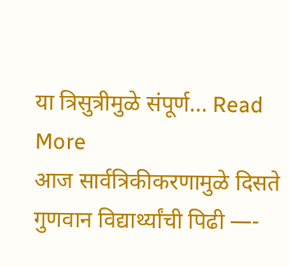या त्रिसुत्रीमुळे संपूर्ण... Read More
आज सार्वत्रिकीकरणामुळे दिसते गुणवान विद्यार्थ्यांची पिढी —-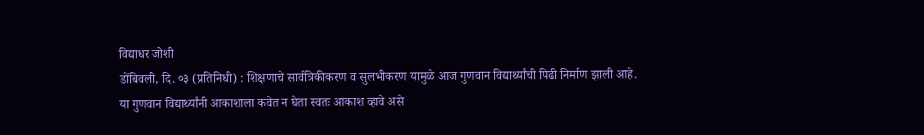विद्याधर जोशी
डोंबिवली, दि. ०३ (प्रतिनिधी) : शिक्षणाचे सार्वत्रिकीकरण व सुलभीकरण यामुळे आज गुणवान विद्यार्थ्यांची पिढी निर्माण झाली आहे. या गुणवान विद्यार्थ्यांनी आकाशाला कवेत न घेता स्वतः आकाश व्हावे असे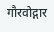गौरवोद्गार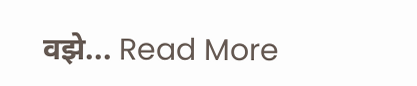वझे... Read More